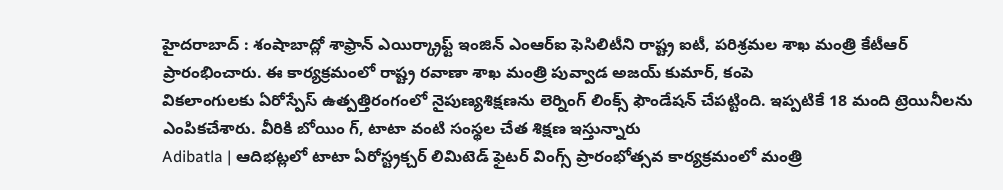హైదరాబాద్ : శంషాబాద్లో శాఫ్రాన్ ఎయిర్క్రాఫ్ట్ ఇంజిన్ ఎంఆర్ఐ ఫెసిలిటీని రాష్ట్ర ఐటీ, పరిశ్రమల శాఖ మంత్రి కేటీఆర్ ప్రారంభించారు. ఈ కార్యక్రమంలో రాష్ట్ర రవాణా శాఖ మంత్రి పువ్వాడ అజయ్ కుమార్, కంపె
వికలాంగులకు ఏరోస్పేస్ ఉత్పత్తిరంగంలో నైపుణ్యశిక్షణను లెర్నింగ్ లింక్స్ ఫౌండేషన్ చేపట్టింది. ఇప్పటికే 18 మంది ట్రెయినీలను ఎంపికచేశారు. వీరికి బోయిం గ్, టాటా వంటి సంస్థల చేత శిక్షణ ఇస్తున్నారు
Adibatla | ఆదిభట్లలో టాటా ఏరోస్ట్రక్చర్ లిమిటెడ్ ఫైటర్ వింగ్స్ ప్రారంభోత్సవ కార్యక్రమంలో మంత్రి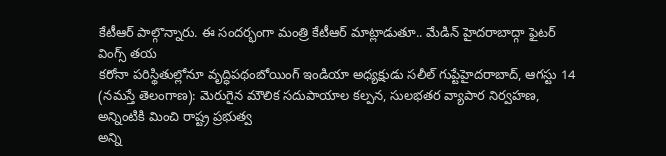కేటీఆర్ పాల్గొన్నారు. ఈ సందర్భంగా మంత్రి కేటీఆర్ మాట్లాడుతూ.. మేడిన్ హైదరాబాద్గా ఫైటర్ వింగ్స్ తయ
కరోనా పరిస్థితుల్లోనూ వృద్ధిపథంబోయింగ్ ఇండియా అధ్యక్షుడు సలీల్ గుప్టేహైదరాబాద్, ఆగస్టు 14 (నమస్తే తెలంగాణ): మెరుగైన మౌలిక సదుపాయాల కల్పన, సులభతర వ్యాపార నిర్వహణ, అన్నింటికి మించి రాష్ట్ర ప్రభుత్వ
అన్ని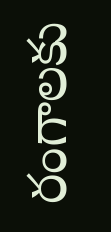రంగాలకు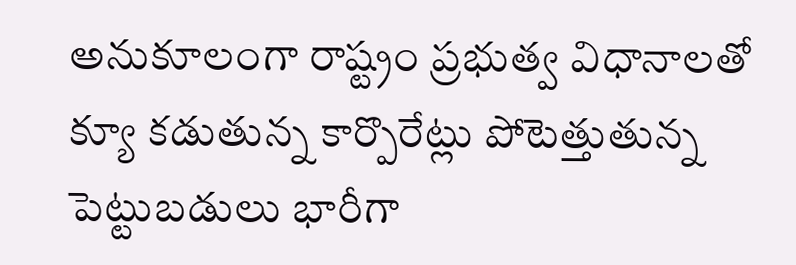అనుకూలంగా రాష్ట్రం ప్రభుత్వ విధానాలతో క్యూ కడుతున్న కార్పొరేట్లు పోటెత్తుతున్న పెట్టుబడులు భారీగా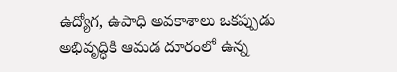ఉద్యోగ, ఉపాధి అవకాశాలు ఒకప్పుడు అభివృద్ధికి ఆమడ దూరంలో ఉన్న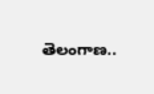తెలంగాణ..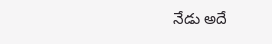నేడు అదే